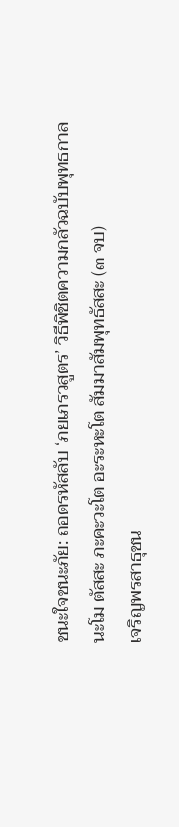ชนะใจชนะภัย: ถอดรหัสลับ ‘ภยเภรวสูตร’ วิธีพิชิตความกลัวฉบับพุทธกาล
นะโม ตัสสะ ภะคะวะโต อะระหะโต สัมมาสัมพุทธัสสะ (๓ จบ)
เจริญพรสาธุชน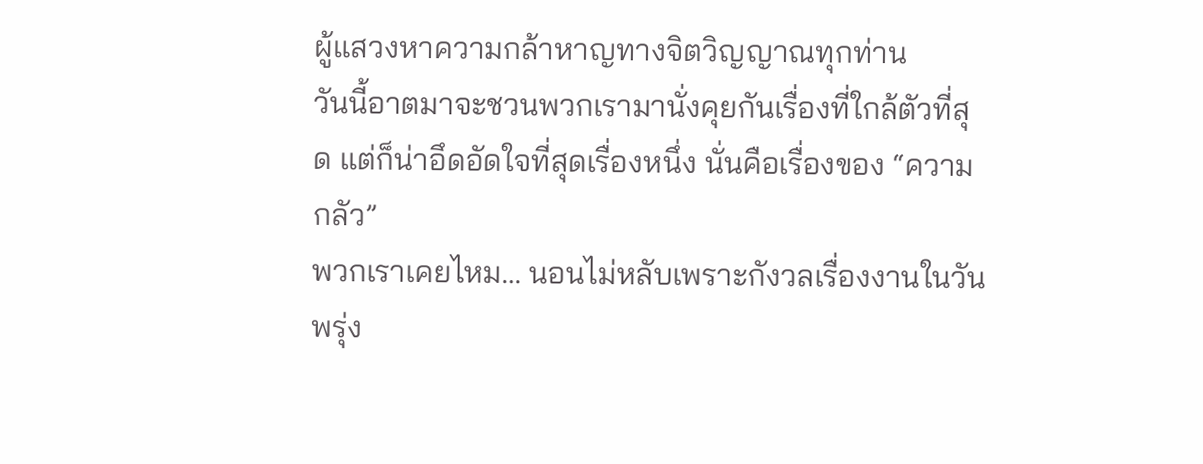ผู้แสวงหาความกล้าหาญทางจิตวิญญาณทุกท่าน
วันนี้อาตมาจะชวนพวกเรามานั่งคุยกันเรื่องที่ใกล้ตัวที่สุด แต่ก็น่าอึดอัดใจที่สุดเรื่องหนึ่ง นั่นคือเรื่องของ “ความกลัว”
พวกเราเคยไหม… นอนไม่หลับเพราะกังวลเรื่องงานในวันพรุ่ง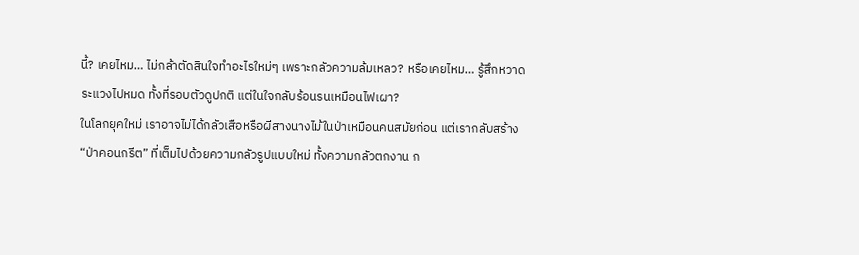นี้? เคยไหม… ไม่กล้าตัดสินใจทำอะไรใหม่ๆ เพราะกลัวความล้มเหลว? หรือเคยไหม… รู้สึกหวาดระแวงไปหมด ทั้งที่รอบตัวดูปกติ แต่ในใจกลับร้อนรนเหมือนไฟเผา?
ในโลกยุคใหม่ เราอาจไม่ได้กลัวเสือหรือผีสางนางไม้ในป่าเหมือนคนสมัยก่อน แต่เรากลับสร้าง “ป่าคอนกรีต” ที่เต็มไปด้วยความกลัวรูปแบบใหม่ ทั้งความกลัวตกงาน ก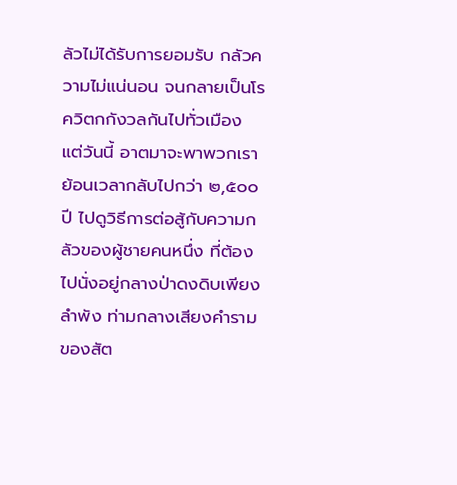ลัวไม่ได้รับการยอมรับ กลัวความไม่แน่นอน จนกลายเป็นโรควิตกกังวลกันไปทั่วเมือง
แต่วันนี้ อาตมาจะพาพวกเราย้อนเวลากลับไปกว่า ๒,๕๐๐ ปี ไปดูวิธีการต่อสู้กับความกลัวของผู้ชายคนหนึ่ง ที่ต้องไปนั่งอยู่กลางป่าดงดิบเพียงลำพัง ท่ามกลางเสียงคำรามของสัต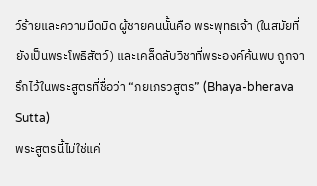ว์ร้ายและความมืดมิด ผู้ชายคนนั้นคือ พระพุทธเจ้า (ในสมัยที่ยังเป็นพระโพธิสัตว์) และเคล็ดลับวิชาที่พระองค์ค้นพบ ถูกจารึกไว้ในพระสูตรที่ชื่อว่า “ภยเภรวสูตร” (Bhaya-bherava Sutta)
พระสูตรนี้ไม่ใช่แค่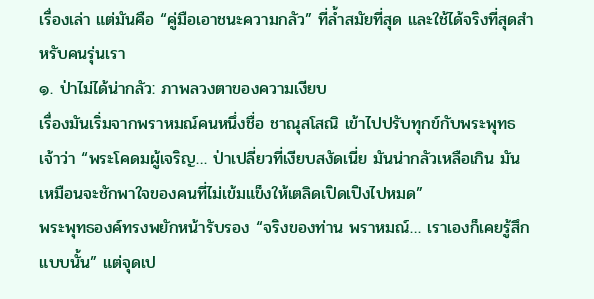เรื่องเล่า แต่มันคือ “คู่มือเอาชนะความกลัว” ที่ล้ำสมัยที่สุด และใช้ได้จริงที่สุดสำหรับคนรุ่นเรา
๑. ป่าไม่ได้น่ากลัว: ภาพลวงตาของความเงียบ
เรื่องมันเริ่มจากพราหมณ์คนหนึ่งชื่อ ชาณุสโสณิ เข้าไปปรับทุกข์กับพระพุทธเจ้าว่า “พระโคดมผู้เจริญ… ป่าเปลี่ยวที่เงียบสงัดเนี่ย มันน่ากลัวเหลือเกิน มันเหมือนจะชักพาใจของคนที่ไม่เข้มแข็งให้เตลิดเปิดเปิงไปหมด”
พระพุทธองค์ทรงพยักหน้ารับรอง “จริงของท่าน พราหมณ์… เราเองก็เคยรู้สึกแบบนั้น” แต่จุดเป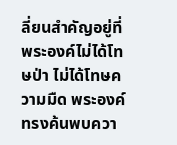ลี่ยนสำคัญอยู่ที่ พระองค์ไม่ได้โทษป่า ไม่ได้โทษความมืด พระองค์ทรงค้นพบควา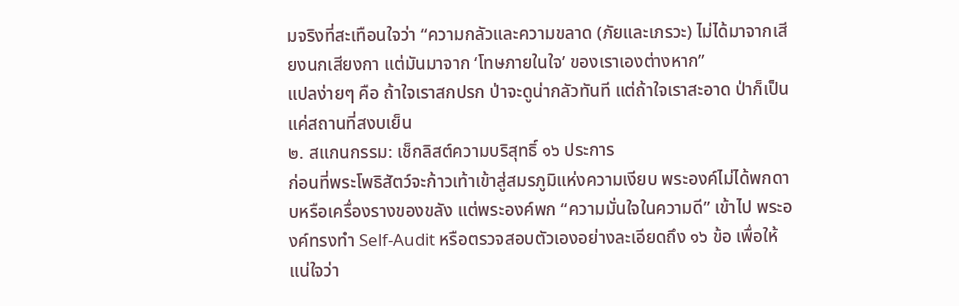มจริงที่สะเทือนใจว่า “ความกลัวและความขลาด (ภัยและเภรวะ) ไม่ได้มาจากเสียงนกเสียงกา แต่มันมาจาก ‘โทษภายในใจ’ ของเราเองต่างหาก”
แปลง่ายๆ คือ ถ้าใจเราสกปรก ป่าจะดูน่ากลัวทันที แต่ถ้าใจเราสะอาด ป่าก็เป็นแค่สถานที่สงบเย็น
๒. สแกนกรรม: เช็กลิสต์ความบริสุทธิ์ ๑๖ ประการ
ก่อนที่พระโพธิสัตว์จะก้าวเท้าเข้าสู่สมรภูมิแห่งความเงียบ พระองค์ไม่ได้พกดาบหรือเครื่องรางของขลัง แต่พระองค์พก “ความมั่นใจในความดี” เข้าไป พระองค์ทรงทำ Self-Audit หรือตรวจสอบตัวเองอย่างละเอียดถึง ๑๖ ข้อ เพื่อให้แน่ใจว่า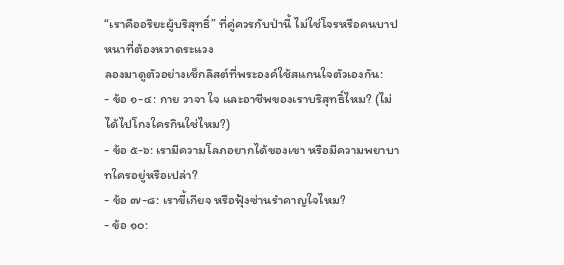“เราคืออริยะผู้บริสุทธิ์” ที่คู่ควรกับป่านี้ ไม่ใช่โจรหรือคนบาปหนาที่ต้องหวาดระแวง
ลองมาดูตัวอย่างเช็กลิสต์ที่พระองค์ใช้สแกนใจตัวเองกัน:
- ข้อ ๑-๔: กาย วาจา ใจ และอาชีพของเราบริสุทธิ์ไหม? (ไม่ได้ไปโกงใครกินใช่ไหม?)
- ข้อ ๕-๖: เรามีความโลภอยากได้ของเขา หรือมีความพยาบาทใครอยู่หรือเปล่า?
- ข้อ ๗-๘: เราขี้เกียจ หรือฟุ้งซ่านรำคาญใจไหม?
- ข้อ ๑๐: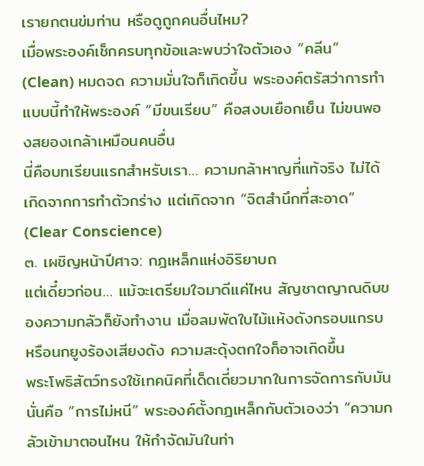เรายกตนข่มท่าน หรือดูถูกคนอื่นไหม?
เมื่อพระองค์เช็กครบทุกข้อและพบว่าใจตัวเอง “คลีน” (Clean) หมดจด ความมั่นใจก็เกิดขึ้น พระองค์ตรัสว่าการทำแบบนี้ทำให้พระองค์ “มีขนเรียบ” คือสงบเยือกเย็น ไม่ขนพองสยองเกล้าเหมือนคนอื่น
นี่คือบทเรียนแรกสำหรับเรา… ความกล้าหาญที่แท้จริง ไม่ได้เกิดจากการทำตัวกร่าง แต่เกิดจาก “จิตสำนึกที่สะอาด” (Clear Conscience)
๓. เผชิญหน้าปีศาจ: กฎเหล็กแห่งอิริยาบถ
แต่เดี๋ยวก่อน… แม้จะเตรียมใจมาดีแค่ไหน สัญชาตญาณดิบของความกลัวก็ยังทำงาน เมื่อลมพัดใบไม้แห้งดังกรอบแกรบ หรือนกยูงร้องเสียงดัง ความสะดุ้งตกใจก็อาจเกิดขึ้น
พระโพธิสัตว์ทรงใช้เทคนิคที่เด็ดเดี่ยวมากในการจัดการกับมัน นั่นคือ “การไม่หนี” พระองค์ตั้งกฎเหล็กกับตัวเองว่า “ความกลัวเข้ามาตอนไหน ให้กำจัดมันในท่า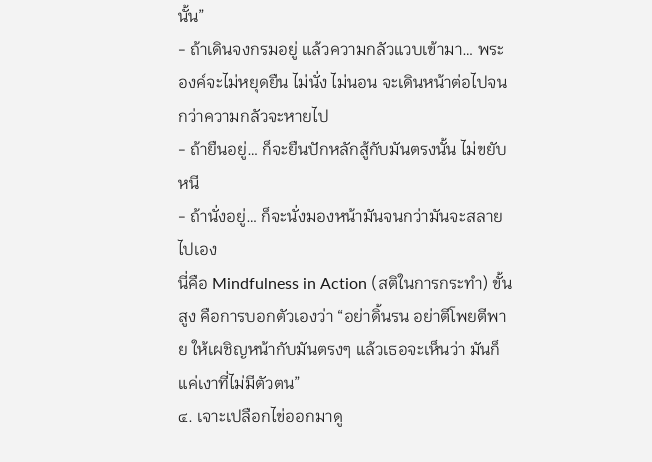นั้น”
- ถ้าเดินจงกรมอยู่ แล้วความกลัวแวบเข้ามา… พระองค์จะไม่หยุดยืน ไม่นั่ง ไม่นอน จะเดินหน้าต่อไปจนกว่าความกลัวจะหายไป
- ถ้ายืนอยู่… ก็จะยืนปักหลักสู้กับมันตรงนั้น ไม่ขยับหนี
- ถ้านั่งอยู่… ก็จะนั่งมองหน้ามันจนกว่ามันจะสลายไปเอง
นี่คือ Mindfulness in Action (สติในการกระทำ) ขั้นสูง คือการบอกตัวเองว่า “อย่าดิ้นรน อย่าตีโพยตีพาย ให้เผชิญหน้ากับมันตรงๆ แล้วเธอจะเห็นว่า มันก็แค่เงาที่ไม่มีตัวตน”
๔. เจาะเปลือกไข่ออกมาดู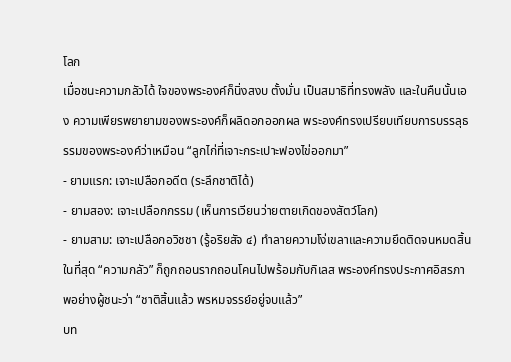โลก
เมื่อชนะความกลัวได้ ใจของพระองค์ก็นิ่งสงบ ตั้งมั่น เป็นสมาธิที่ทรงพลัง และในคืนนั้นเอง ความเพียรพยายามของพระองค์ก็ผลิดอกออกผล พระองค์ทรงเปรียบเทียบการบรรลุธรรมของพระองค์ว่าเหมือน “ลูกไก่ที่เจาะกระเปาะฟองไข่ออกมา”
- ยามแรก: เจาะเปลือกอดีต (ระลึกชาติได้)
- ยามสอง: เจาะเปลือกกรรม (เห็นการเวียนว่ายตายเกิดของสัตว์โลก)
- ยามสาม: เจาะเปลือกอวิชชา (รู้อริยสัจ ๔) ทำลายความโง่เขลาและความยึดติดจนหมดสิ้น
ในที่สุด “ความกลัว” ก็ถูกถอนรากถอนโคนไปพร้อมกับกิเลส พระองค์ทรงประกาศอิสรภาพอย่างผู้ชนะว่า “ชาติสิ้นแล้ว พรหมจรรย์อยู่จบแล้ว”
บท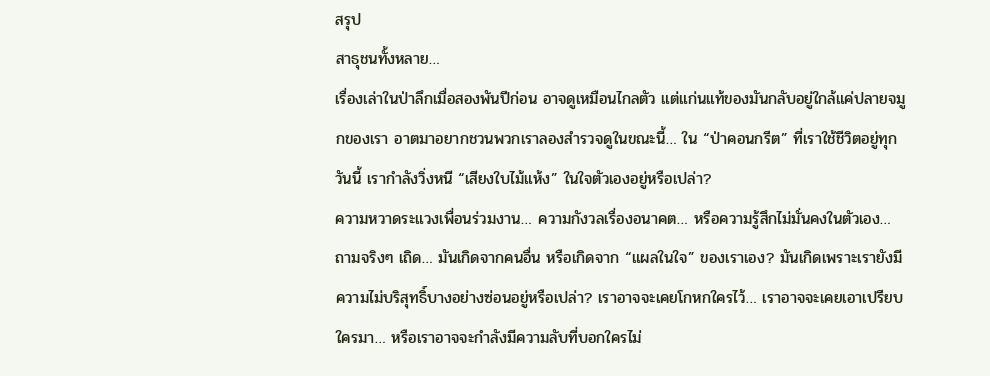สรุป
สาธุชนทั้งหลาย…
เรื่องเล่าในป่าลึกเมื่อสองพันปีก่อน อาจดูเหมือนไกลตัว แต่แก่นแท้ของมันกลับอยู่ใกล้แค่ปลายจมูกของเรา อาตมาอยากชวนพวกเราลองสำรวจดูในขณะนี้… ใน “ป่าคอนกรีต” ที่เราใช้ชีวิตอยู่ทุกวันนี้ เรากำลังวิ่งหนี “เสียงใบไม้แห้ง” ในใจตัวเองอยู่หรือเปล่า?
ความหวาดระแวงเพื่อนร่วมงาน… ความกังวลเรื่องอนาคต… หรือความรู้สึกไม่มั่นคงในตัวเอง… ถามจริงๆ เถิด… มันเกิดจากคนอื่น หรือเกิดจาก “แผลในใจ” ของเราเอง? มันเกิดเพราะเรายังมีความไม่บริสุทธิ์บางอย่างซ่อนอยู่หรือเปล่า? เราอาจจะเคยโกหกใครไว้… เราอาจจะเคยเอาเปรียบใครมา… หรือเราอาจจะกำลังมีความลับที่บอกใครไม่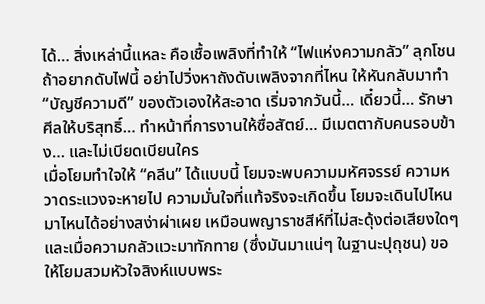ได้… สิ่งเหล่านี้แหละ คือเชื้อเพลิงที่ทำให้ “ไฟแห่งความกลัว” ลุกโชน
ถ้าอยากดับไฟนี้ อย่าไปวิ่งหาถังดับเพลิงจากที่ไหน ให้หันกลับมาทำ “บัญชีความดี” ของตัวเองให้สะอาด เริ่มจากวันนี้… เดี๋ยวนี้… รักษาศีลให้บริสุทธิ์… ทำหน้าที่การงานให้ซื่อสัตย์… มีเมตตากับคนรอบข้าง… และไม่เบียดเบียนใคร
เมื่อโยมทำใจให้ “คลีน” ได้แบบนี้ โยมจะพบความมหัศจรรย์ ความหวาดระแวงจะหายไป ความมั่นใจที่แท้จริงจะเกิดขึ้น โยมจะเดินไปไหนมาไหนได้อย่างสง่าผ่าเผย เหมือนพญาราชสีห์ที่ไม่สะดุ้งต่อเสียงใดๆ
และเมื่อความกลัวแวะมาทักทาย (ซึ่งมันมาแน่ๆ ในฐานะปุถุชน) ขอให้โยมสวมหัวใจสิงห์แบบพระ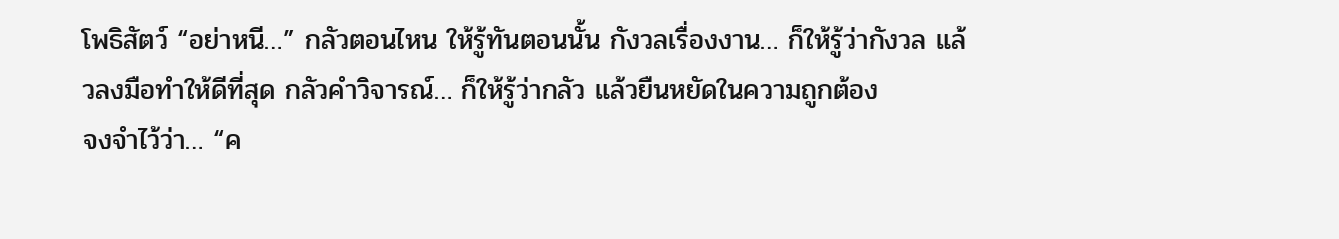โพธิสัตว์ “อย่าหนี…” กลัวตอนไหน ให้รู้ทันตอนนั้น กังวลเรื่องงาน… ก็ให้รู้ว่ากังวล แล้วลงมือทำให้ดีที่สุด กลัวคำวิจารณ์… ก็ให้รู้ว่ากลัว แล้วยืนหยัดในความถูกต้อง
จงจำไว้ว่า… “ค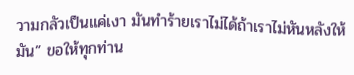วามกลัวเป็นแค่เงา มันทำร้ายเราไม่ได้ถ้าเราไม่หันหลังให้มัน” ขอให้ทุกท่าน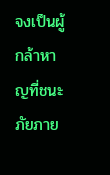จงเป็นผู้กล้าหาญที่ชนะภัยภาย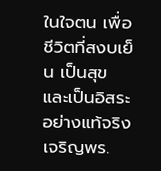ในใจตน เพื่อชีวิตที่สงบเย็น เป็นสุข และเป็นอิสระอย่างแท้จริง
เจริญพร.